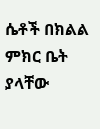ሴቶች በክልል ምክር ቤት ያላቸው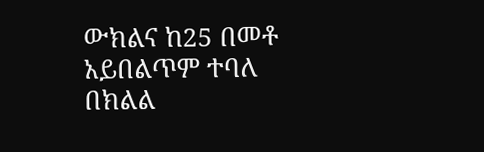ውክልና ከ25 በመቶ አይበልጥም ተባለ
በክልል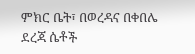ምክር ቤት፣ በወረዳና በቀበሌ ደረጃ ሴቶች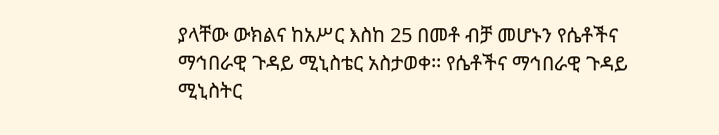ያላቸው ውክልና ከአሥር እስከ 25 በመቶ ብቻ መሆኑን የሴቶችና ማኅበራዊ ጉዳይ ሚኒስቴር አስታወቀ፡፡ የሴቶችና ማኅበራዊ ጉዳይ ሚኒስትር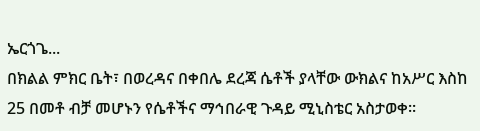ኤርጎጌ...
በክልል ምክር ቤት፣ በወረዳና በቀበሌ ደረጃ ሴቶች ያላቸው ውክልና ከአሥር እስከ 25 በመቶ ብቻ መሆኑን የሴቶችና ማኅበራዊ ጉዳይ ሚኒስቴር አስታወቀ፡፡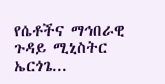የሴቶችና ማኅበራዊ ጉዳይ ሚኒስትር ኤርጎጌ...